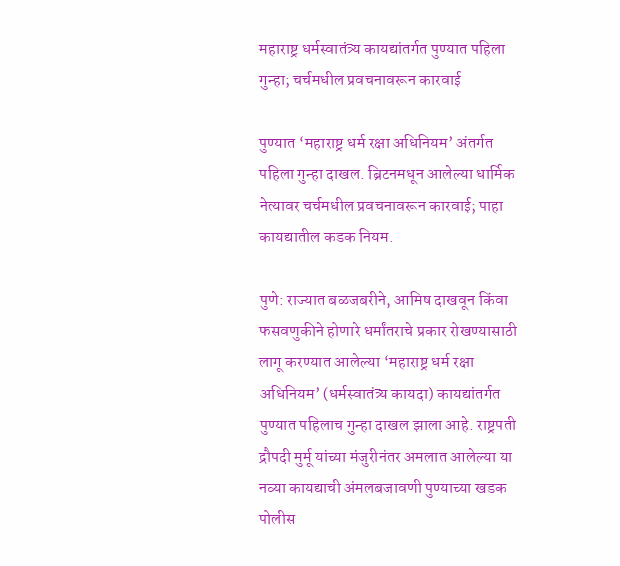महाराष्ट्र धर्मस्वातंत्र्य कायद्यांतर्गत पुण्यात पहिला गुन्हा; चर्चमधील प्रवचनावरून कारवाई

पुण्यात ‘महाराष्ट्र धर्म रक्षा अधिनियम’ अंतर्गत पहिला गुन्हा दाखल. ब्रिटनमधून आलेल्या धार्मिक नेत्यावर चर्चमधील प्रवचनावरून कारवाई; पाहा कायद्यातील कडक नियम.

पुणे: राज्यात बळजबरीने, आमिष दाखवून किंवा फसवणुकीने होणारे धर्मांतराचे प्रकार रोखण्यासाठी लागू करण्यात आलेल्या ‘महाराष्ट्र धर्म रक्षा अधिनियम’ (धर्मस्वातंत्र्य कायदा) कायद्यांतर्गत पुण्यात पहिलाच गुन्हा दाखल झाला आहे. राष्ट्रपती द्रौपदी मुर्मू यांच्या मंजुरीनंतर अमलात आलेल्या या नव्या कायद्याची अंमलबजावणी पुण्याच्या खडक पोलीस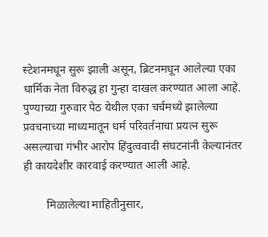स्टेशनमधून सुरू झाली असून, ब्रिटनमधून आलेल्या एका धार्मिक नेता विरुद्ध हा गुन्हा दाखल करण्यात आला आहे. पुण्याच्या गुरुवार पेठ येथील एका चर्चमध्ये झालेल्या प्रवचनाच्या माध्यमातून धर्म परिवर्तनाचा प्रयत्न सुरू असल्याचा गंभीर आरोप हिंदुत्ववादी संघटनांनी केल्यानंतर ही कायदेशीर कारवाई करण्यात आली आहे.

        मिळालेल्या माहितीनुसार,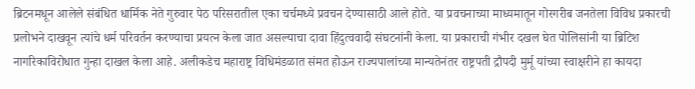ब्रिटनमधून आलेले संबंधित धार्मिक नेते गुरुवार पेठ परिसरातील एका चर्चमध्ये प्रवचन देण्यासाठी आले होते. या प्रवचनाच्या माध्यमातून गोरगरीब जनतेला विविध प्रकारची प्रलोभने दाखवून त्यांचे धर्म परिवर्तन करण्याचा प्रयत्न केला जात असल्याचा दावा हिंदुत्ववादी संघटनांनी केला. या प्रकाराची गंभीर दखल घेत पोलिसांनी या ब्रिटिश नागरिकाविरोधात गुन्हा दाखल केला आहे. अलीकडेच महाराष्ट्र विधिमंडळात संमत होऊन राज्यपालांच्या मान्यतेनंतर राष्ट्रपती द्रौपदी मुर्मू यांच्या स्वाक्षरीने हा कायदा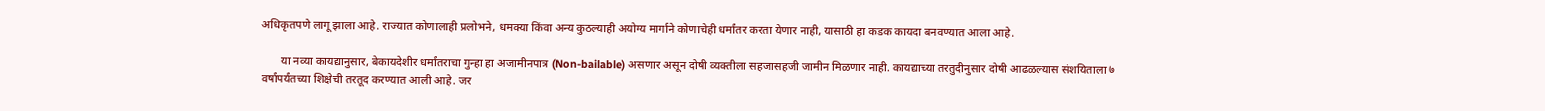अधिकृतपणे लागू झाला आहे. राज्यात कोणालाही प्रलोभने, धमक्या किंवा अन्य कुठल्याही अयोग्य मार्गाने कोणाचेही धर्मांतर करता येणार नाही, यासाठी हा कडक कायदा बनवण्यात आला आहे.

       या नव्या कायद्यानुसार, बेकायदेशीर धर्मांतराचा गुन्हा हा अजामीनपात्र (Non-bailable) असणार असून दोषी व्यक्तीला सहजासहजी जामीन मिळणार नाही. कायद्याच्या तरतुदीनुसार दोषी आढळल्यास संशयिताला ७ वर्षांपर्यंतच्या शिक्षेची तरतूद करण्यात आली आहे. जर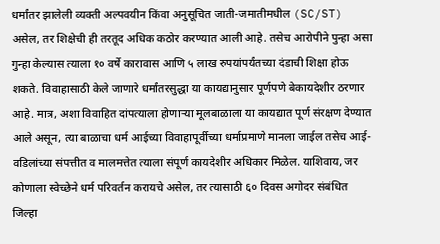धर्मांतर झालेली व्यक्ती अल्पवयीन किंवा अनुसूचित जाती-जमातीमधील (SC/ST) असेल, तर शिक्षेची ही तरतूद अधिक कठोर करण्यात आली आहे. तसेच आरोपीने पुन्हा असा गुन्हा केल्यास त्याला १० वर्षे कारावास आणि ५ लाख रुपयांपर्यंतच्या दंडाची शिक्षा होऊ शकते. विवाहासाठी केले जाणारे धर्मांतरसुद्धा या कायद्यानुसार पूर्णपणे बेकायदेशीर ठरणार आहे. मात्र, अशा विवाहित दांपत्याला होणाऱ्या मूलबाळाला या कायद्यात पूर्ण संरक्षण देण्यात आले असून, त्या बाळाचा धर्म आईच्या विवाहापूर्वीच्या धर्माप्रमाणे मानला जाईल तसेच आई-वडिलांच्या संपत्तीत व मालमत्तेत त्याला संपूर्ण कायदेशीर अधिकार मिळेल. याशिवाय, जर कोणाला स्वेच्छेने धर्म परिवर्तन करायचे असेल, तर त्यासाठी ६० दिवस अगोदर संबंधित जिल्हा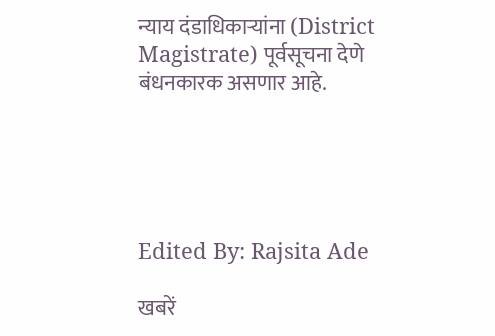न्याय दंडाधिकाऱ्यांना (District Magistrate) पूर्वसूचना देणे बंधनकारक असणार आहे.





Edited By: Rajsita Ade

खबरें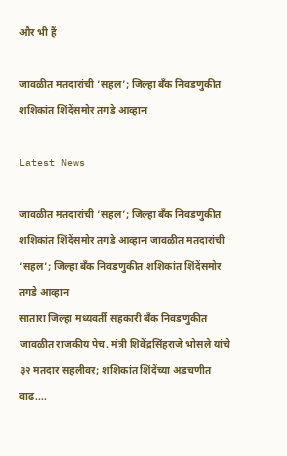और भी हैं

जावळीत मतदारांची ‘सहल’; जिल्हा बँक निवडणुकीत शशिकांत शिंदेंसमोर तगडे आव्हान

Latest News

जावळीत मतदारांची ‘सहल’; जिल्हा बँक निवडणुकीत शशिकांत शिंदेंसमोर तगडे आव्हान जावळीत मतदारांची ‘सहल’; जिल्हा बँक निवडणुकीत शशिकांत शिंदेंसमोर तगडे आव्हान
सातारा जिल्हा मध्यवर्ती सहकारी बँक निवडणुकीत जावळीत राजकीय पेच. मंत्री शिवेंद्रसिंहराजे भोसले यांचे ३२ मतदार सहलीवर; शशिकांत शिंदेंच्या अडचणीत वाढ....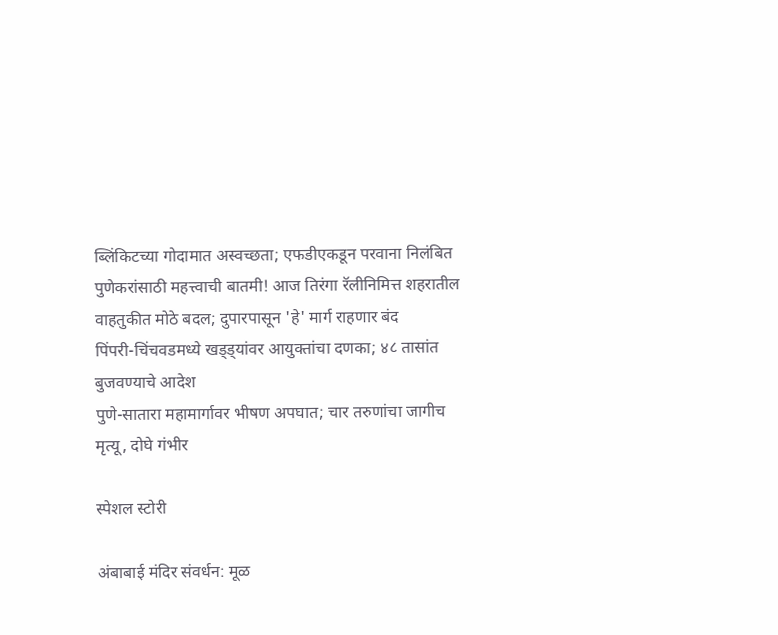ब्लिंकिटच्या गोदामात अस्वच्छता; एफडीएकडून परवाना निलंबित
पुणेकरांसाठी महत्त्वाची बातमी! आज तिरंगा रॅलीनिमित्त शहरातील वाहतुकीत मोठे बदल; दुपारपासून 'हे' मार्ग राहणार बंद
पिंपरी-चिंचवडमध्ये खड्ड्यांवर आयुक्तांचा दणका; ४८ तासांत बुजवण्याचे आदेश
पुणे-सातारा महामार्गावर भीषण अपघात; चार तरुणांचा जागीच मृत्यू, दोघे गंभीर

स्पेशल स्टोरी

अंबाबाई मंदिर संवर्धन: मूळ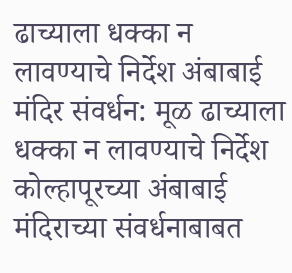ढाच्याला धक्का न लावण्याचे निर्देश अंबाबाई मंदिर संवर्धन: मूळ ढाच्याला धक्का न लावण्याचे निर्देश
कोल्हापूरच्या अंबाबाई मंदिराच्या संवर्धनाबाबत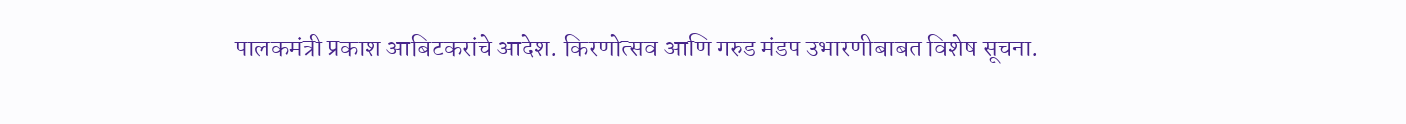पालकमंत्री प्रकाश आबिटकरांचे आदेश. किरणोत्सव आणि गरुड मंडप उभारणीबाबत विशेष सूचना.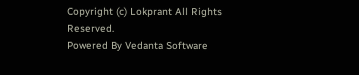Copyright (c) Lokprant All Rights Reserved.
Powered By Vedanta Software